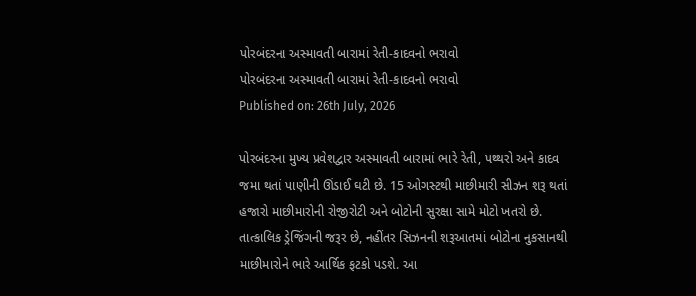પોરબંદરના અસ્માવતી બારામાં રેતી-કાદવનો ભરાવો
પોરબંદરના અસ્માવતી બારામાં રેતી-કાદવનો ભરાવો
Published on: 26th July, 2026

પોરબંદરના મુખ્ય પ્રવેશદ્વાર અસ્માવતી બારામાં ભારે રેતી, પથ્થરો અને કાદવ જમા થતાં પાણીની ઊંડાઈ ઘટી છે. 15 ઓગસ્ટથી માછીમારી સીઝન શરૂ થતાં હજારો માછીમારોની રોજીરોટી અને બોટોની સુરક્ષા સામે મોટો ખતરો છે. તાત્કાલિક ડ્રેજિંગની જરૂર છે, નહીંતર સિઝનની શરૂઆતમાં બોટોના નુકસાનથી માછીમારોને ભારે આર્થિક ફટકો પડશે. આ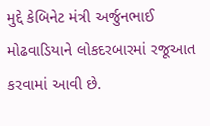મુદ્દે કેબિનેટ મંત્રી અર્જુનભાઈ મોઢવાડિયાને લોકદરબારમાં રજૂઆત કરવામાં આવી છે.